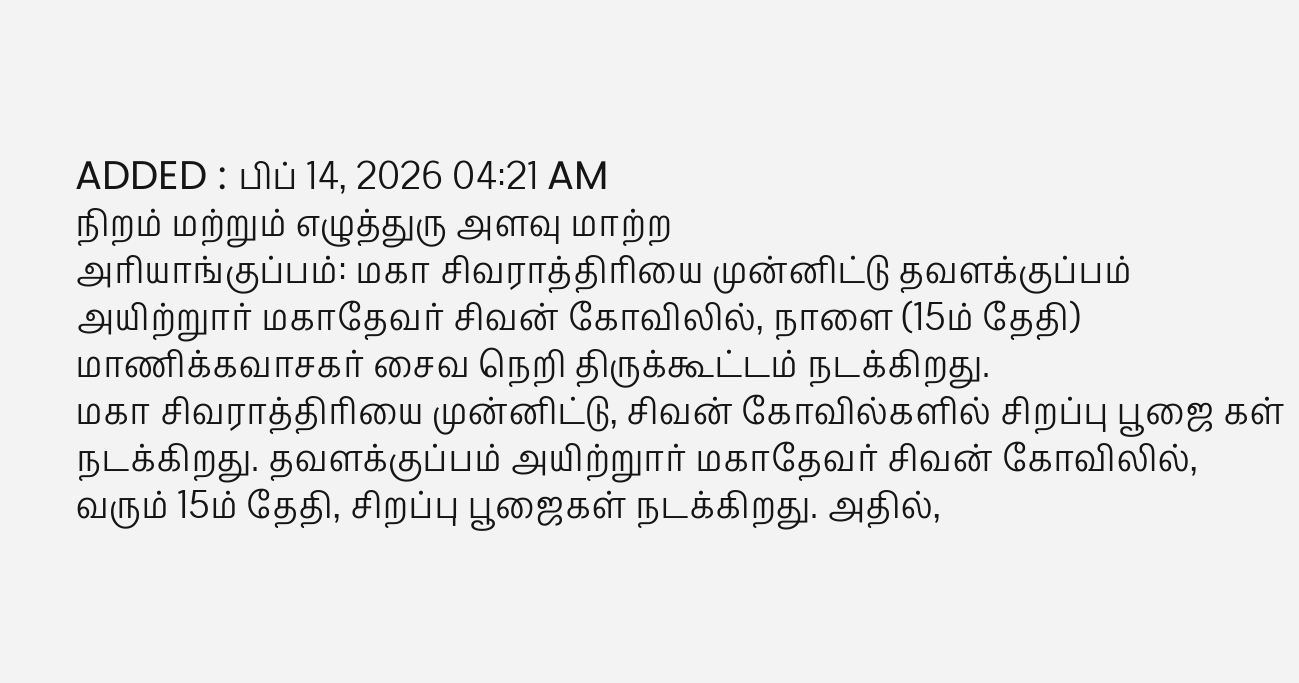ADDED : பிப் 14, 2026 04:21 AM
நிறம் மற்றும் எழுத்துரு அளவு மாற்ற
அரியாங்குப்பம்: மகா சிவராத்திரியை முன்னிட்டு தவளக்குப்பம் அயிற்றுார் மகாதேவர் சிவன் கோவிலில், நாளை (15ம் தேதி) மாணிக்கவாசகர் சைவ நெறி திருக்கூட்டம் நடக்கிறது.
மகா சிவராத்திரியை முன்னிட்டு, சிவன் கோவில்களில் சிறப்பு பூஜை கள் நடக்கிறது. தவளக்குப்பம் அயிற்றுார் மகாதேவர் சிவன் கோவிலில், வரும் 15ம் தேதி, சிறப்பு பூஜைகள் நடக்கிறது. அதில்,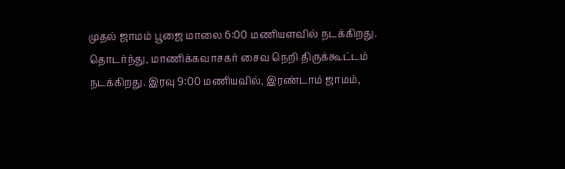முதல் ஜாமம் பூஜை மாலை 6:00 மணியளவில் நடக்கிறது. தொடர்ந்து, மாணிக்கவாசகர் சைவ நெறி திருக்கூட்டம் நடக்கிறது. இரவு 9:00 மணியவில், இரண்டாம் ஜாமம்,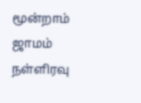மூன்றாம் ஜாமம் நள்ளிரவு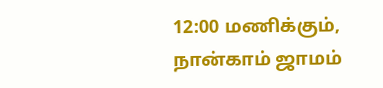12:00 மணிக்கும், நான்காம் ஜாமம்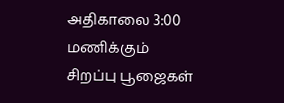அதிகாலை 3:00 மணிக்கும் சிறப்பு பூஜைகள்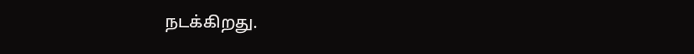நடக்கிறது.